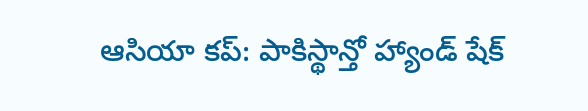ఆసియా కప్: పాకిస్థాన్తో హ్యాండ్ షేక్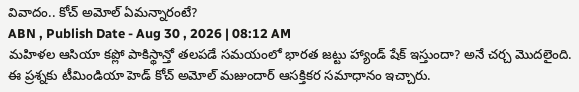వివాదం.. కోచ్ అమోల్ ఏమన్నారంటే?
ABN , Publish Date - Aug 30 , 2026 | 08:12 AM
మహిళల ఆసియా కప్లో పాకిస్థాన్తో తలపడే సమయంలో భారత జట్టు హ్యాండ్ షేక్ ఇస్తుందా? అనే చర్చ మొదలైంది. ఈ ప్రశ్నకు టీమిండియా హెడ్ కోచ్ అమోల్ మజుందార్ ఆసక్తికర సమాధానం ఇచ్చారు.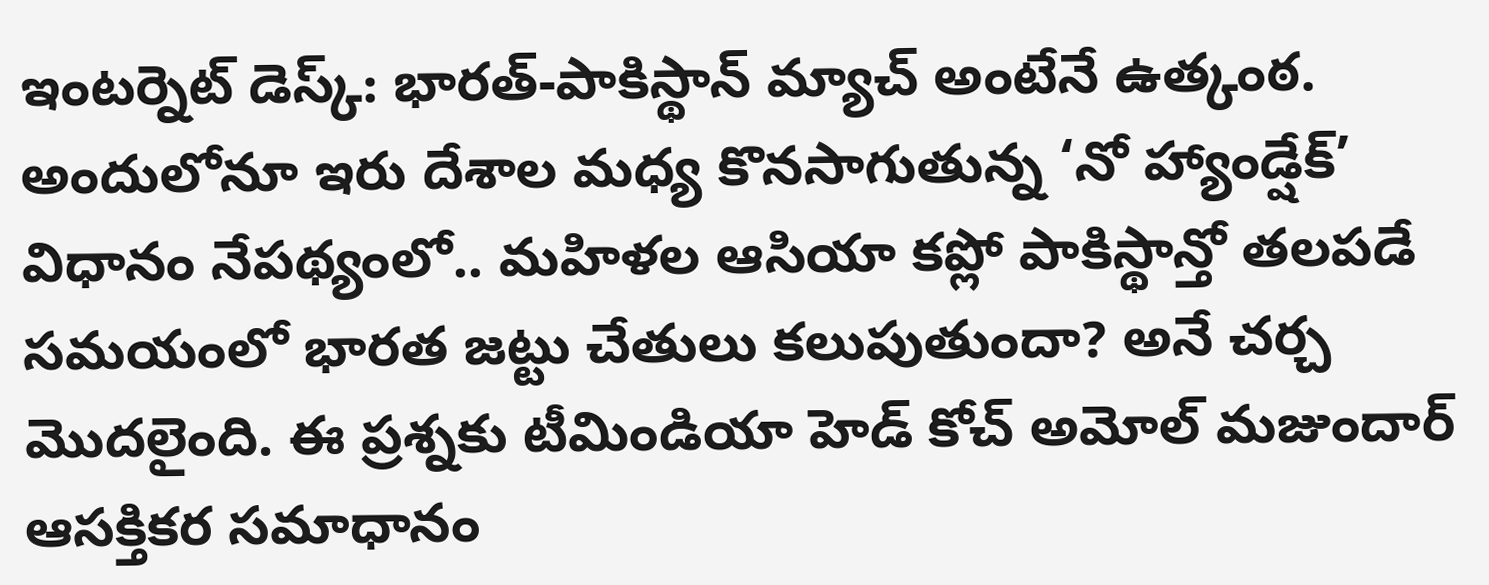ఇంటర్నెట్ డెస్క్: భారత్-పాకిస్థాన్ మ్యాచ్ అంటేనే ఉత్కంఠ. అందులోనూ ఇరు దేశాల మధ్య కొనసాగుతున్న ‘నో హ్యాండ్షేక్’ విధానం నేపథ్యంలో.. మహిళల ఆసియా కప్లో పాకిస్థాన్తో తలపడే సమయంలో భారత జట్టు చేతులు కలుపుతుందా? అనే చర్చ మొదలైంది. ఈ ప్రశ్నకు టీమిండియా హెడ్ కోచ్ అమోల్ మజుందార్ ఆసక్తికర సమాధానం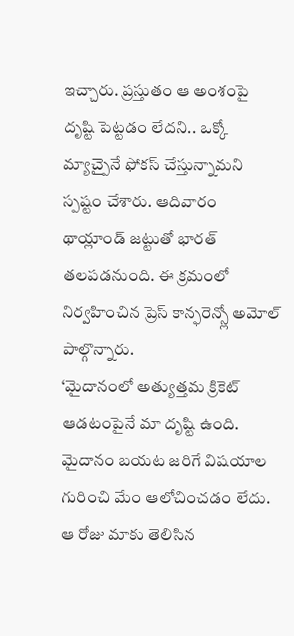ఇచ్చారు. ప్రస్తుతం ఆ అంశంపై దృష్టి పెట్టడం లేదని.. ఒక్కో మ్యాచ్పైనే ఫోకస్ చేస్తున్నామని స్పష్టం చేశారు. ఆదివారం థాయ్లాండ్ జట్టుతో భారత్ తలపడనుంది. ఈ క్రమంలో నిర్వహించిన ప్రెస్ కాన్ఫరెన్స్లో అమోల్ పాల్గొన్నారు.
‘మైదానంలో అత్యుత్తమ క్రికెట్ ఆడటంపైనే మా దృష్టి ఉంది. మైదానం బయట జరిగే విషయాల గురించి మేం ఆలోచించడం లేదు. ఆ రోజు మాకు తెలిసిన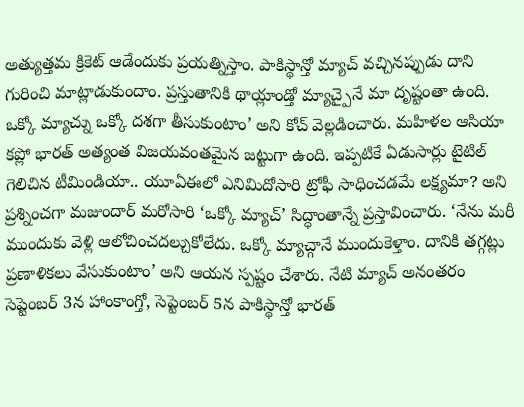అత్యుత్తమ క్రికెట్ ఆడేందుకు ప్రయత్నిస్తాం. పాకిస్థాన్తో మ్యాచ్ వచ్చినప్పుడు దాని గురించి మాట్లాడుకుందాం. ప్రస్తుతానికి థాయ్లాండ్తో మ్యాచ్పైనే మా దృష్టంతా ఉంది. ఒక్కో మ్యాచ్ను ఒక్కో దశగా తీసుకుంటాం’ అని కోచ్ వెల్లడించారు. మహిళల ఆసియా కప్లో భారత్ అత్యంత విజయవంతమైన జట్టుగా ఉంది. ఇప్పటికే ఏడుసార్లు టైటిల్ గెలిచిన టీమిండియా.. యూఏఈలో ఎనిమిదోసారి ట్రోఫీ సాధించడమే లక్ష్యమా? అని ప్రశ్నించగా మజుందార్ మరోసారి ‘ఒక్కో మ్యాచ్’ సిద్ధాంతాన్నే ప్రస్తావించారు. ‘నేను మరీ ముందుకు వెళ్లి ఆలోచించదల్చుకోలేదు. ఒక్కో మ్యాచ్గానే ముందుకెళ్తాం. దానికి తగ్గట్లు ప్రణాళికలు వేసుకుంటాం’ అని ఆయన స్పష్టం చేశారు. నేటి మ్యాచ్ అనంతరం సెప్టెంబర్ 3న హాంకాంగ్తో, సెప్టెంబర్ 5న పాకిస్థాన్తో భారత్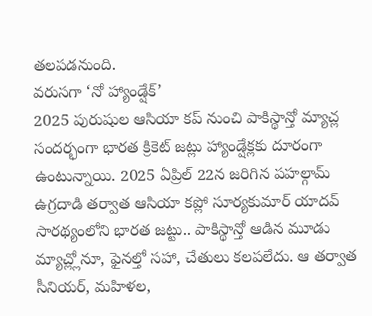తలపడనుంది.
వరుసగా ‘నో హ్యాండ్షేక్’
2025 పురుషుల ఆసియా కప్ నుంచి పాకిస్థాన్తో మ్యాచ్ల సందర్భంగా భారత క్రికెట్ జట్లు హ్యాండ్షేక్లకు దూరంగా ఉంటున్నాయి. 2025 ఏప్రిల్ 22న జరిగిన పహల్గామ్ ఉగ్రదాడి తర్వాత ఆసియా కప్లో సూర్యకుమార్ యాదవ్ సారథ్యంలోని భారత జట్టు.. పాకిస్థాన్తో ఆడిన మూడు మ్యాచ్ల్లోనూ, ఫైనల్తో సహా, చేతులు కలపలేదు. ఆ తర్వాత సీనియర్, మహిళల,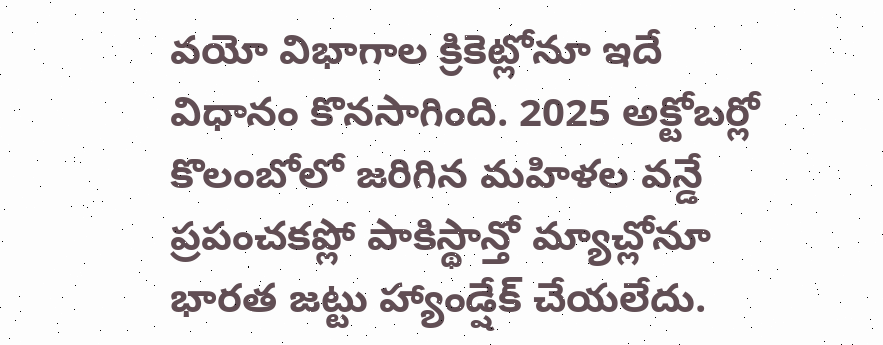వయో విభాగాల క్రికెట్లోనూ ఇదే విధానం కొనసాగింది. 2025 అక్టోబర్లో కొలంబోలో జరిగిన మహిళల వన్డే ప్రపంచకప్లో పాకిస్థాన్తో మ్యాచ్లోనూ భారత జట్టు హ్యాండ్షేక్ చేయలేదు.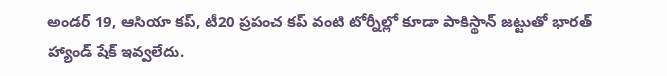అండర్ 19, ఆసియా కప్, టీ20 ప్రపంచ కప్ వంటి టోర్నీల్లో కూడా పాకిస్థాన్ జట్టుతో భారత్ హ్యాండ్ షేక్ ఇవ్వలేదు.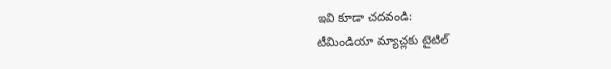ఇవి కూడా చదవండి:
టీమిండియా మ్యాచ్లకు టైటిల్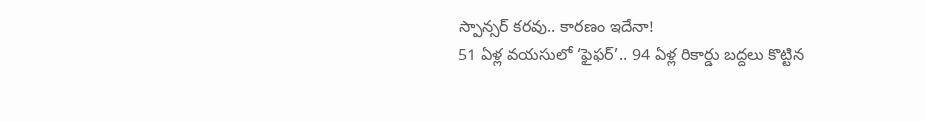స్పాన్సర్ కరవు.. కారణం ఇదేనా!
51 ఏళ్ల వయసులో ‘ఫైఫర్’.. 94 ఏళ్ల రికార్డు బద్దలు కొట్టిన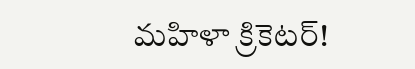మహిళా క్రికెటర్!